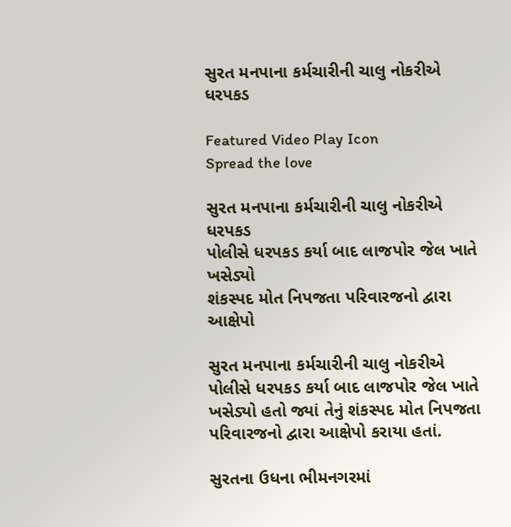સુરત મનપાના કર્મચારીની ચાલુ નોકરીએ ધરપકડ

Featured Video Play Icon
Spread the love

સુરત મનપાના કર્મચારીની ચાલુ નોકરીએ ધરપકડ
પોલીસે ધરપકડ કર્યા બાદ લાજપોર જેલ ખાતે ખસેડ્યો
શંકસ્પદ મોત નિપજતા પરિવારજનો દ્વારા આક્ષેપો

સુરત મનપાના કર્મચારીની ચાલુ નોકરીએ પોલીસે ધરપકડ કર્યા બાદ લાજપોર જેલ ખાતે ખસેડ્યો હતો જ્યાં તેનું શંકસ્પદ મોત નિપજતા પરિવારજનો દ્વારા આક્ષેપો કરાયા હતાં.

સુરતના ઉધના ભીમનગરમાં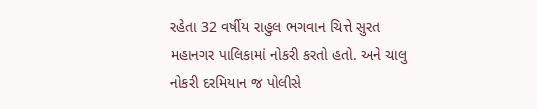રહેતા 32 વર્ષીય રાહુલ ભગવાન ચિત્તે સુરત મહાનગર પાલિકામાં નોકરી કરતો હતો. અને ચાલુ નોકરી દરમિયાન જ પોલીસે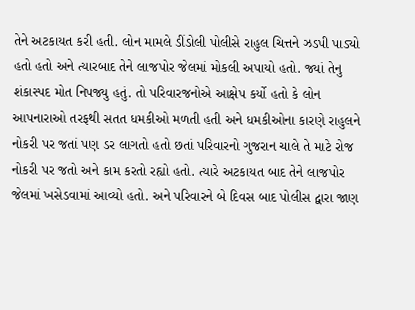તેને અટકાયત કરી હતી. લોન મામલે ડીંડોલી પોલીસે રાહુલ ચિત્તને ઝડપી પાડ્યો હતો હતો અને ત્યારબાદ તેને લાજપોર જેલમાં મોકલી અપાયો હતો. જ્યાં તેનુ શંકાસ્પદ મોત નિપજ્યુ હતું. તો પરિવારજનોએ આક્ષેપ કર્યો હતો કે લોન આપનારાઓ તરફથી સતત ધમકીઓ મળતી હતી અને ધમકીઓના કારણે રાહુલને નોકરી પર જતાં પણ ડર લાગતો હતો છતાં પરિવારનો ગુજરાન ચાલે તે માટે રોજ નોકરી પર જતો અને કામ કરતો રહ્યો હતો. ત્યારે અટકાયત બાદ તેને લાજપોર જેલમાં ખસેડવામાં આવ્યો હતો. અને પરિવારને બે દિવસ બાદ પોલીસ દ્વારા જાણ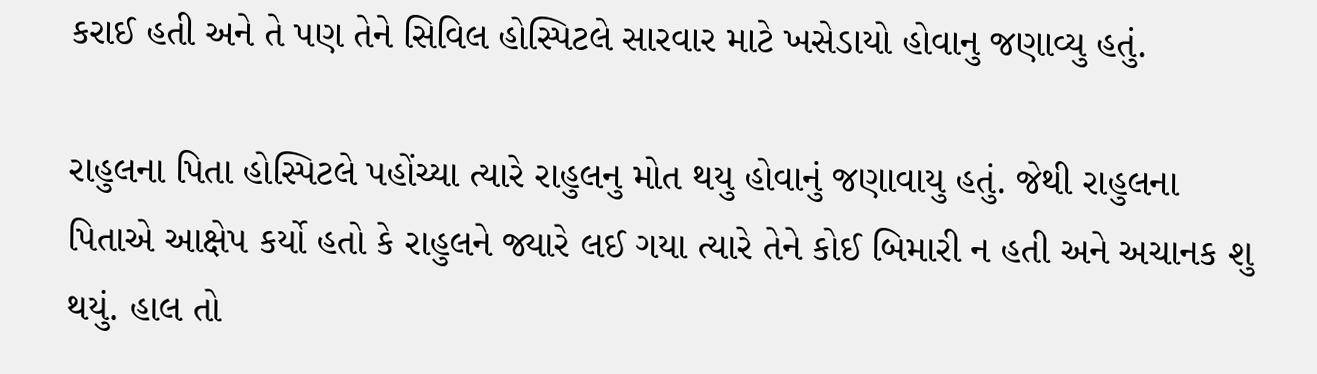કરાઈ હતી અને તે પણ તેને સિવિલ હોસ્પિટલે સારવાર માટે ખસેડાયો હોવાનુ જણાવ્યુ હતું.

રાહુલના પિતા હોસ્પિટલે પહોંચ્યા ત્યારે રાહુલનુ મોત થયુ હોવાનું જણાવાયુ હતું. જેથી રાહુલના પિતાએ આક્ષેપ કર્યો હતો કે રાહુલને જ્યારે લઈ ગયા ત્યારે તેને કોઈ બિમારી ન હતી અને અચાનક શુ થયું. હાલ તો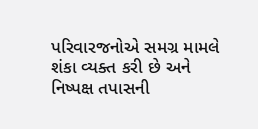પરિવારજનોએ સમગ્ર મામલે શંકા વ્યક્ત કરી છે અને નિષ્પક્ષ તપાસની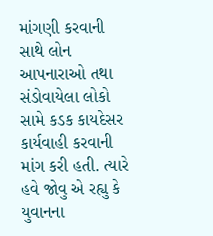માંગણી કરવાની સાથે લોન આપનારાઓ તથા સંડોવાયેલા લોકો સામે કડક કાયદેસર કાર્યવાહી કરવાની માંગ કરી હતી. ત્યારે હવે જોવુ એ રહ્યુ કે યુવાનના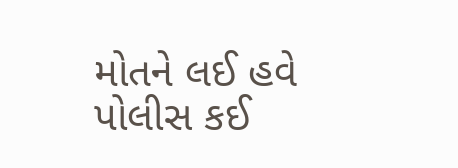મોતને લઈ હવે પોલીસ કઈ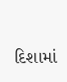દિશામાં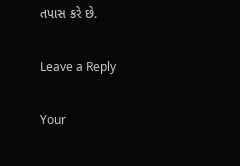તપાસ કરે છે.

Leave a Reply

Your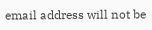email address will not be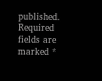published. Required fields are marked *